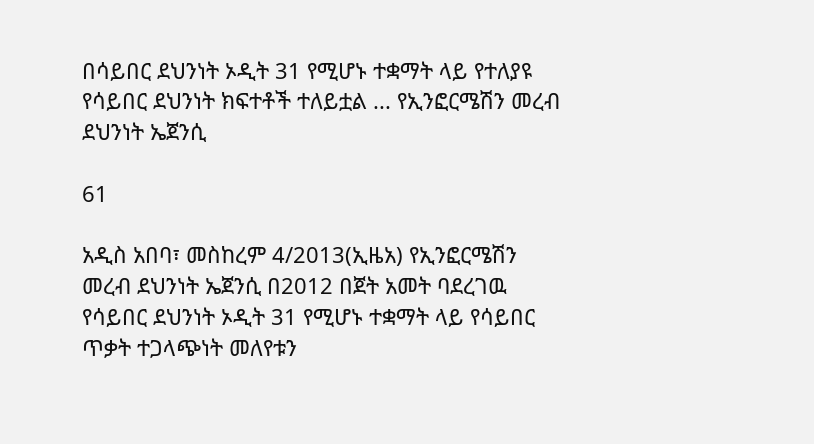በሳይበር ደህንነት ኦዲት 31 የሚሆኑ ተቋማት ላይ የተለያዩ የሳይበር ደህንነት ክፍተቶች ተለይቷል ... የኢንፎርሜሽን መረብ ደህንነት ኤጀንሲ

61

አዲስ አበባ፣ መስከረም 4/2013(ኢዜአ) የኢንፎርሜሽን መረብ ደህንነት ኤጀንሲ በ2012 በጀት አመት ባደረገዉ የሳይበር ደህንነት ኦዲት 31 የሚሆኑ ተቋማት ላይ የሳይበር ጥቃት ተጋላጭነት መለየቱን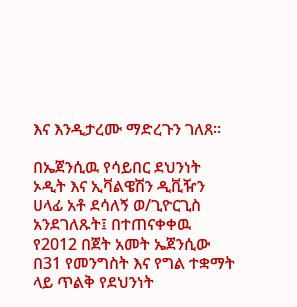እና እንዲታረሙ ማድረጉን ገለጸ፡፡

በኤጀንሲዉ የሳይበር ደህንነት ኦዲት እና ኢቫልዌሽን ዲቪዥን ሀላፊ አቶ ደሳለኝ ወ/ጊዮርጊስ አንደገለጹት፤ በተጠናቀቀዉ የ2012 በጀት አመት ኤጀንሲው በ31 የመንግስት እና የግል ተቋማት ላይ ጥልቅ የደህንነት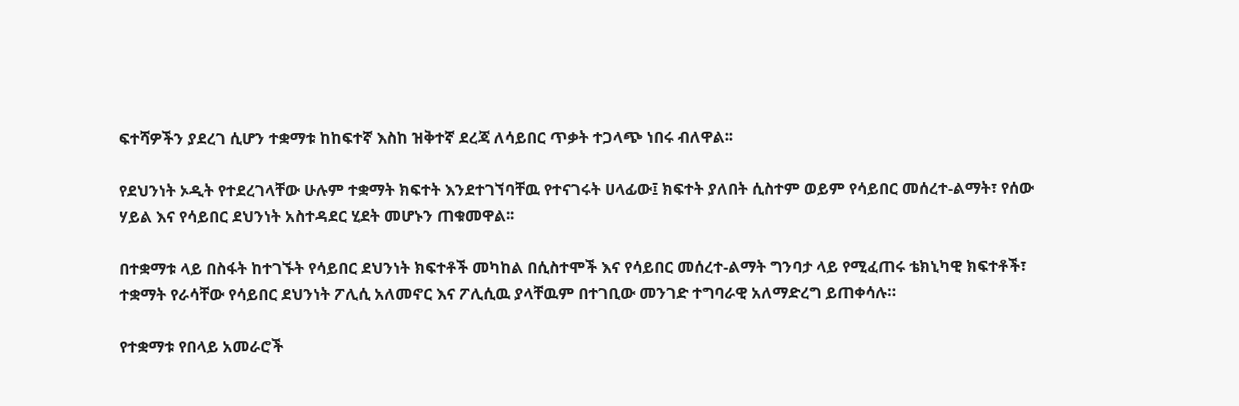ፍተሻዎችን ያደረገ ሲሆን ተቋማቱ ከከፍተኛ እስከ ዝቅተኛ ደረጃ ለሳይበር ጥቃት ተጋላጭ ነበሩ ብለዋል፡፡

የደህንነት ኦዲት የተደረገላቸው ሁሉም ተቋማት ክፍተት እንደተገኘባቸዉ የተናገሩት ሀላፊው፤ ክፍተት ያለበት ሲስተም ወይም የሳይበር መሰረተ-ልማት፣ የሰው ሃይል እና የሳይበር ደህንነት አስተዳደር ሂደት መሆኑን ጠቁመዋል፡፡

በተቋማቱ ላይ በስፋት ከተገኙት የሳይበር ደህንነት ክፍተቶች መካከል በሲስተሞች እና የሳይበር መሰረተ-ልማት ግንባታ ላይ የሚፈጠሩ ቴክኒካዊ ክፍተቶች፣ ተቋማት የራሳቸው የሳይበር ደህንነት ፖሊሲ አለመኖር እና ፖሊሲዉ ያላቸዉም በተገቢው መንገድ ተግባራዊ አለማድረግ ይጠቀሳሉ።

የተቋማቱ የበላይ አመራሮች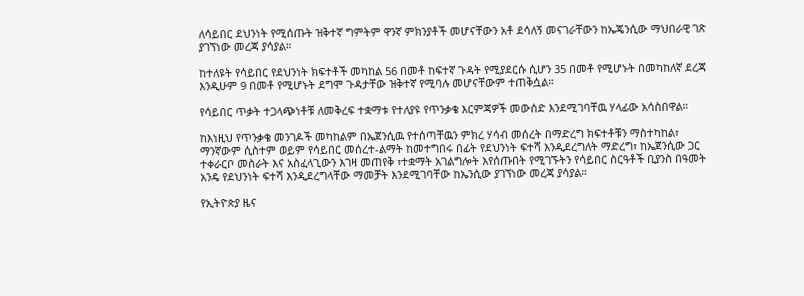ለሳይበር ደህንነት የሚሰጡት ዝቅተኛ ግምትም ዋንኛ ምክንያቶች መሆናቸውን አቶ ደሳለኝ መናገራቸውን ከኤጄንሲው ማህበራዊ ገጽ ያገኘነው መረጃ ያሳያል።

ከተለዩት የሳይበር የደህንነት ክፍተቶች መካከል 56 በመቶ ከፍተኛ ጉዳት የሚያደርሱ ሲሆን 35 በመቶ የሚሆኑት በመካከለኛ ደረጃ እንዲሁም 9 በመቶ የሚሆኑት ደግሞ ጉዳታቸው ዝቅተኛ የሚባሉ መሆናቸውም ተጠቅሷል።

የሳይበር ጥቃት ተጋላጭነቶቹ ለመቅረፍ ተቋማቱ የተለያዩ የጥንቃቄ እርምጃዎች መውሰድ እንደሚገባቸዉ ሃላፊው አሳስበዋል።

ከእነዚህ የጥንቃቄ መንገዶች መካከልም በኤጀንሲዉ የተሰጣቸዉን ምክረ ሃሳብ መሰረት በማድረግ ክፍተቶቹን ማስተካከል፣ ማንኛውም ሲስተም ወይም የሳይበር መሰረተ-ልማት ከመተግበሩ በፊት የደህንነት ፍተሻ እንዲደረግለት ማድረግ፣ ከኤጀንሲው ጋር ተቀራርቦ መስራት እና አስፈላጊውን እገዛ መጠየቅ ፣ተቋማት አገልግሎት እየሰጡበት የሚገኙትን የሳይበር ስርዓቶች ቢያንስ በዓመት አንዴ የደህንነት ፍተሻ እንዲደረግላቸው ማመቻት እንደሚገባቸው ከኤንሲው ያገኘነው መረጃ ያሳያል።

የኢትዮጵያ ዜና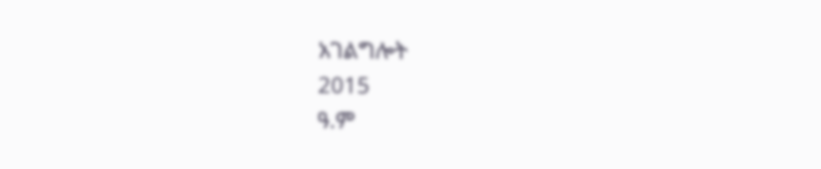አገልግሎት
2015
ዓ.ም